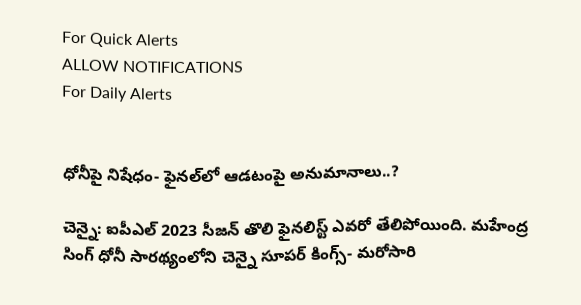For Quick Alerts
ALLOW NOTIFICATIONS
For Daily Alerts


ధోనీపై నిషేధం- ఫైనల్‌‌లో ఆడటంపై అనుమానాలు..?

చెన్నై: ఐపీఎల్ 2023 సీజన్ తొలి ఫైనలిస్ట్ ఎవరో తేలిపోయింది. మహేంద్ర సింగ్ ధోనీ సారథ్యంలోని చెన్నై సూపర్ కింగ్స్- మరోసారి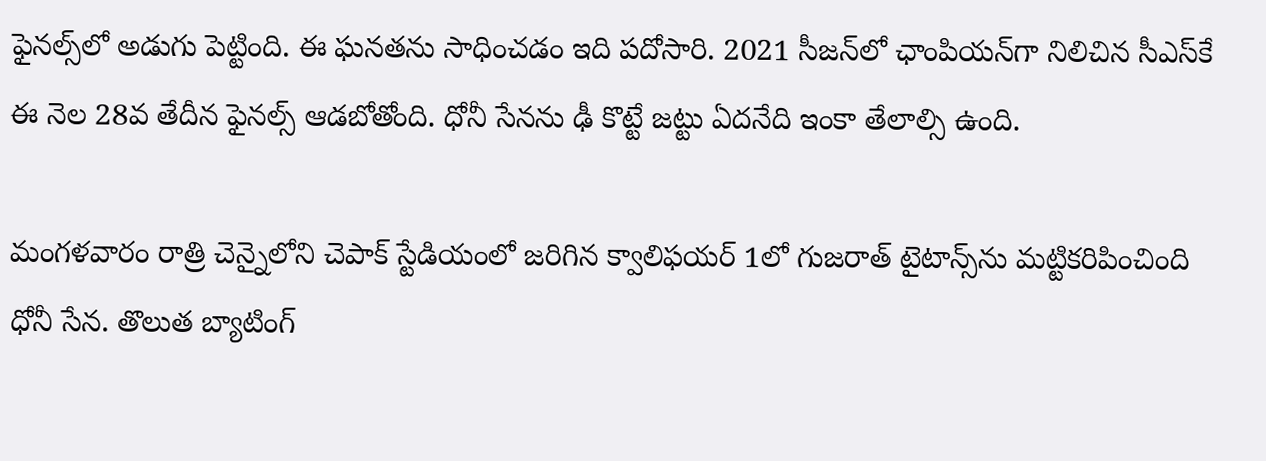ఫైనల్స్‌లో అడుగు పెట్టింది. ఈ ఘనతను సాధించడం ఇది పదోసారి. 2021 సీజన్‌లో ఛాంపియన్‌గా నిలిచిన సీఎస్‌కే ఈ నెల 28వ తేదీన ఫైనల్స్ ఆడబోతోంది. ధోనీ సేనను ఢీ కొట్టే జట్టు ఏదనేది ఇంకా తేలాల్సి ఉంది.

మంగళవారం రాత్రి చెన్నైలోని చెపాక్ స్టేడియంలో జరిగిన క్వాలిఫయర్‌ 1లో గుజరాత్ టైటాన్స్‌ను మట్టికరిపించింది ధోనీ సేన. తొలుత బ్యాటింగ్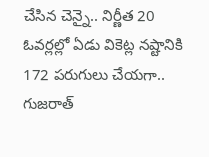చేసిన చెన్నై.. నిర్ణీత 20 ఓవర్లల్లో ఏడు వికెట్ల నష్టానికి 172 పరుగులు చేయగా.. గుజరాత్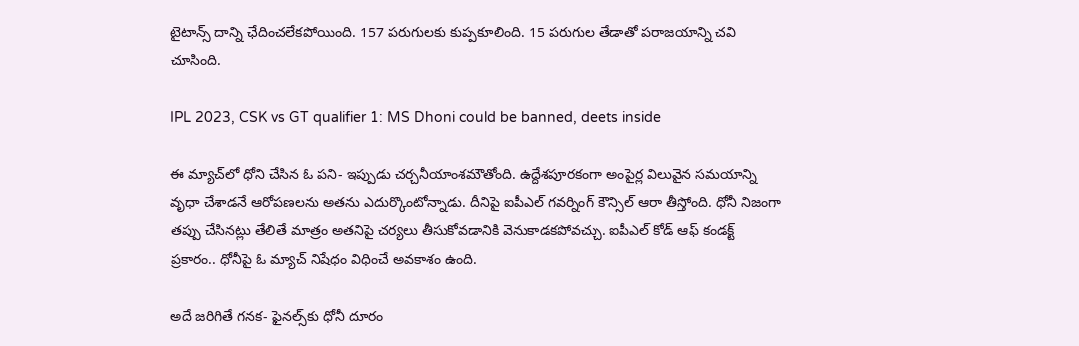టైటాన్స్ దాన్ని ఛేదించలేకపోయింది. 157 పరుగులకు కుప్పకూలింది. 15 పరుగుల తేడాతో పరాజయాన్ని చవి చూసింది.

IPL 2023, CSK vs GT qualifier 1: MS Dhoni could be banned, deets inside

ఈ మ్యాచ్‌లో ధోని చేసిన ఓ పని- ఇప్పుడు చర్చనీయాంశమౌతోంది. ఉద్దేశపూరకంగా అంపైర్ల విలువైన సమయాన్ని వృధా చేశాడనే ఆరోపణలను అతను ఎదుర్కొంటోన్నాడు. దీనిపై ఐపీఎల్ గవర్నింగ్ కౌన్సిల్ ఆరా తీస్తోంది. ధోనీ నిజంగా తప్పు చేసినట్లు తేలితే మాత్రం అతనిపై చర్యలు తీసుకోవడానికి వెనుకాడకపోవచ్చు. ఐపీఎల్ కోడ్ ఆఫ్ కండక్ట్ ప్రకారం.. ధోనీపై ఓ మ్యాచ్ నిషేధం విధించే అవకాశం ఉంది.

అదే జరిగితే గనక- ఫైనల్స్‌కు ధోనీ దూరం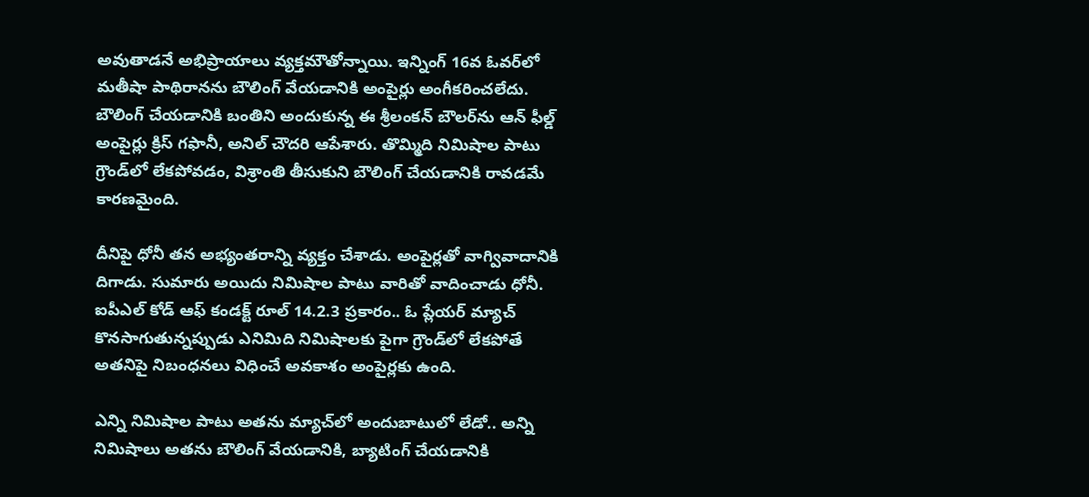అవుతాడనే అభిప్రాయాలు వ్యక్తమౌతోన్నాయి. ఇన్నింగ్ 16వ ఓవర్‌లో మతీషా పాథిరానను బౌలింగ్ వేయడానికి అంపైర్లు అంగీకరించలేదు. బౌలింగ్ చేయడానికి బంతిని అందుకున్న ఈ శ్రీలంకన్ బౌలర్‌ను ఆన్ ఫీల్డ్ అంపైర్లు క్రిస్ గఫానీ, అనిల్ చౌదరి ఆపేశారు. తొమ్మిది నిమిషాల పాటు గ్రౌండ్‌లో లేకపోవడం, విశ్రాంతి తీసుకుని బౌలింగ్ చేయడానికి రావడమే కారణమైంది.

దీనిపై ధోనీ తన అభ్యంతరాన్ని వ్యక్తం చేశాడు. అంపైర్లతో వాగ్వివాదానికి దిగాడు. సుమారు అయిదు నిమిషాల పాటు వారితో వాదించాడు ధోనీ. ఐపీఎల్ కోడ్ ఆఫ్ కండక్ట్ రూల్ 14.2.3 ప్రకారం.. ఓ ప్లేయర్ మ్యాచ్ కొనసాగుతున్నప్పుడు ఎనిమిది నిమిషాలకు పైగా గ్రౌండ్‌లో లేకపోతే అతనిపై నిబంధనలు విధించే అవకాశం అంపైర్లకు ఉంది.

ఎన్ని నిమిషాల పాటు అతను మ్యాచ్‌లో అందుబాటులో లేడో.. అన్ని నిమిషాలు అతను బౌలింగ్ వేయడానికి, బ్యాటింగ్ చేయడానికి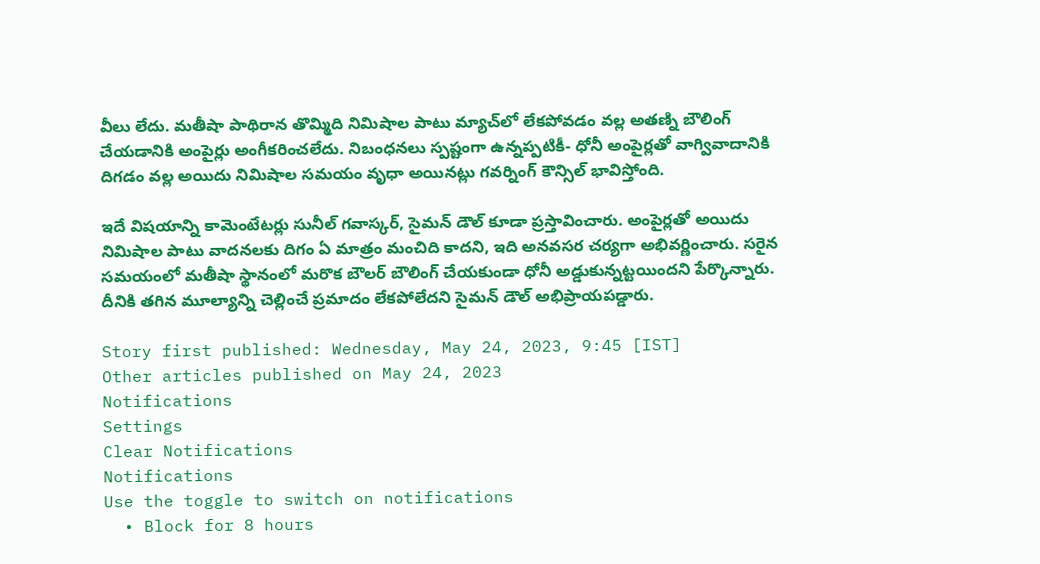వీలు లేదు. మతీషా పాథిరాన తొమ్మిది నిమిషాల పాటు మ్యాచ్‌లో లేకపోవడం వల్ల అతణ్ని బౌలింగ్‌ చేయడానికి అంపైర్లు అంగీకరించలేదు. నిబంధనలు స్పష్టంగా ఉన్నప్పటికీ- ధోనీ అంపైర్లతో వాగ్వివాదానికి దిగడం వల్ల అయిదు నిమిషాల సమయం వృధా అయినట్లు గవర్నింగ్ కౌన్సిల్ భావిస్తోంది.

ఇదే విషయాన్ని కామెంటేటర్లు సునీల్ గవాస్కర్, సైమన్ డౌల్‌ కూడా ప్రస్తావించారు. అంపైర్లతో అయిదు నిమిషాల పాటు వాదనలకు దిగం ఏ మాత్రం మంచిది కాదని, ఇది అనవసర చర్యగా అభివర్ణించారు. సరైన సమయంలో మతీషా స్థానంలో మరొక బౌలర్‌ బౌలింగ్ చేయకుండా ధోనీ అడ్డుకున్నట్టయిందని పేర్కొన్నారు. దీనికి తగిన మూల్యాన్ని చెల్లించే ప్రమాదం లేకపోలేదని సైమన్ డౌల్ అభిప్రాయపడ్డారు.

Story first published: Wednesday, May 24, 2023, 9:45 [IST]
Other articles published on May 24, 2023
Notifications
Settings
Clear Notifications
Notifications
Use the toggle to switch on notifications
  • Block for 8 hours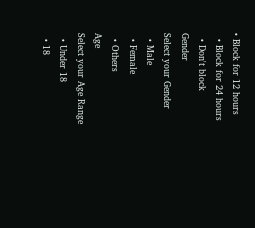• Block for 12 hours
  • Block for 24 hours
  • Don't block
Gender
Select your Gender
  • Male
  • Female
  • Others
Age
Select your Age Range
  • Under 18
  • 18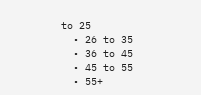to 25
  • 26 to 35
  • 36 to 45
  • 45 to 55
  • 55+